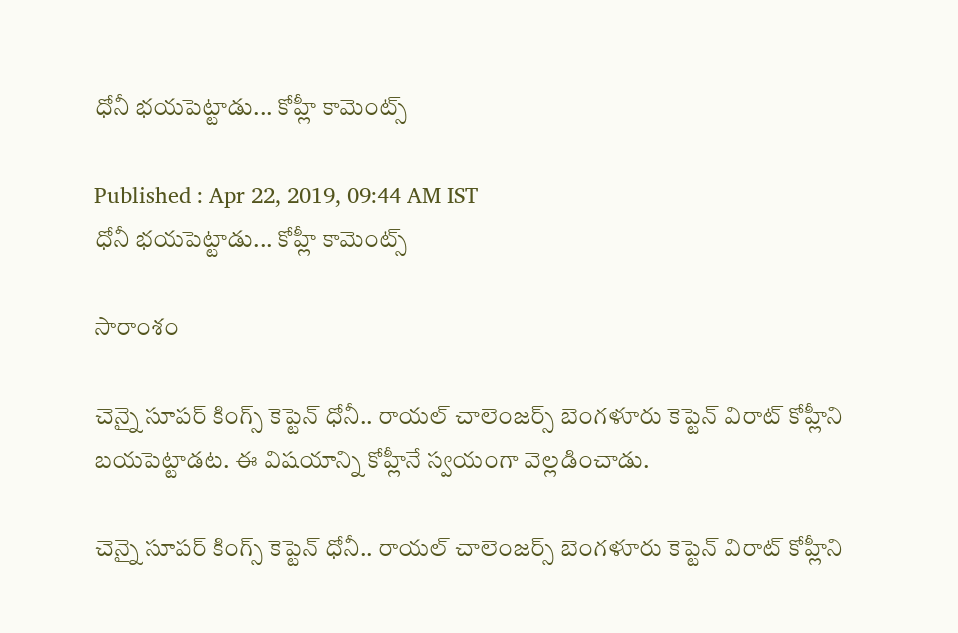ధోనీ భయపెట్టాడు... కోహ్లీ కామెంట్స్

Published : Apr 22, 2019, 09:44 AM IST
ధోనీ భయపెట్టాడు... కోహ్లీ కామెంట్స్

సారాంశం

చెన్నై సూపర్ కింగ్స్ కెప్టెన్ ధోనీ.. రాయల్ చాలెంజర్స్ బెంగళూరు కెప్టెన్ విరాట్ కోహ్లీని బయపెట్టాడట. ఈ విషయాన్ని కోహ్లీనే స్వయంగా వెల్లడించాడు.

చెన్నై సూపర్ కింగ్స్ కెప్టెన్ ధోనీ.. రాయల్ చాలెంజర్స్ బెంగళూరు కెప్టెన్ విరాట్ కోహ్లీని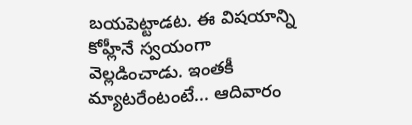బయపెట్టాడట. ఈ విషయాన్ని కోహ్లీనే స్వయంగా వెల్లడించాడు. ఇంతకీ మ్యాటరేంటంటే... ఆదివారం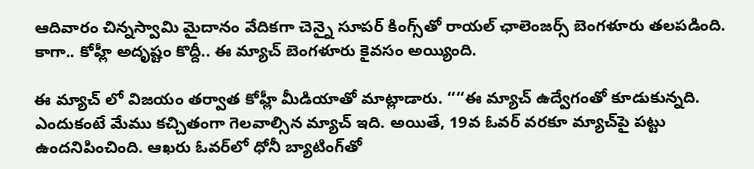ఆదివారం చిన్నస్వామి మైదానం వేదికగా చెన్నై సూపర్‌ కింగ్స్‌తో రాయల్‌ ఛాలెంజర్స్‌ బెంగళూరు తలపడింది. కాగా.. కోహ్లీ అదృష్టం కొద్దీ.. ఈ మ్యాచ్ బెంగళూరు కైవసం అయ్యింది.

ఈ మ్యాచ్ లో విజయం తర్వాత కోహ్లీ మీడియాతో మాట్లాడారు. ‘‘‘‘ఈ మ్యాచ్‌ ఉద్వేగంతో కూడుకున్నది. ఎందుకంటే మేము కచ్చితంగా గెలవాల్సిన మ్యాచ్‌ ఇది. అయితే, 19వ ఓవర్‌ వరకూ మ్యాచ్‌పై పట్టు ఉందనిపించింది. ఆఖరు ఓవర్‌లో ధోనీ బ్యాటింగ్‌తో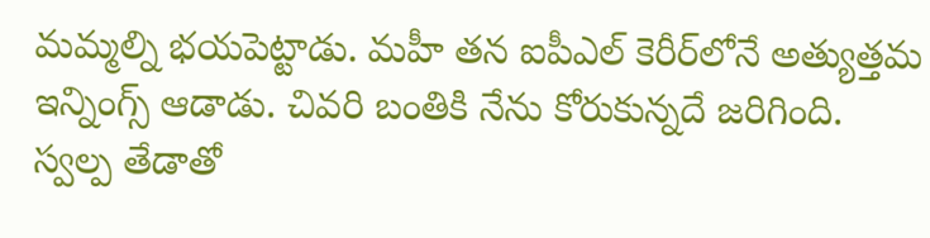మమ్మల్ని భయపెట్టాడు. మహీ తన ఐపీఎల్‌ కెరీర్‌లోనే అత్యుత్తమ ఇన్నింగ్స్‌ ఆడాడు. చివరి బంతికి నేను కోరుకున్నదే జరిగింది. స్వల్ప తేడాతో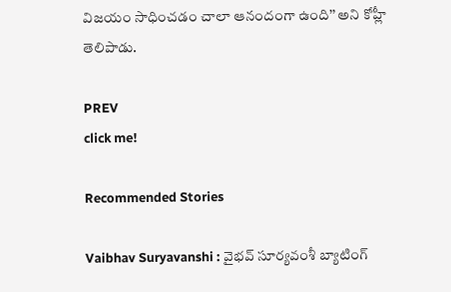విజయం సాధించడం చాలా ఆనందంగా ఉంది’’ అని కోహ్లీ తెలిపాడు.

PREV
click me!

Recommended Stories

Vaibhav Suryavanshi : వైభవ్ సూర్యవంశీ బ్యాటింగ్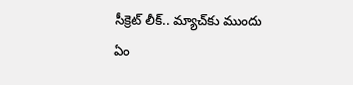సీక్రెట్ లీక్.. మ్యాచ్‌కు ముందు ఏం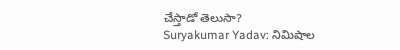చేస్తాడో తెలుసా?
Suryakumar Yadav: నిమిషాల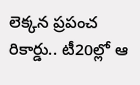లెక్కన ప్రపంచ రికార్డు.. టీ20ల్లో ఆ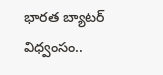భారత బ్యాటర్ విధ్వంసం..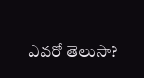ఎవరో తెలుసా?